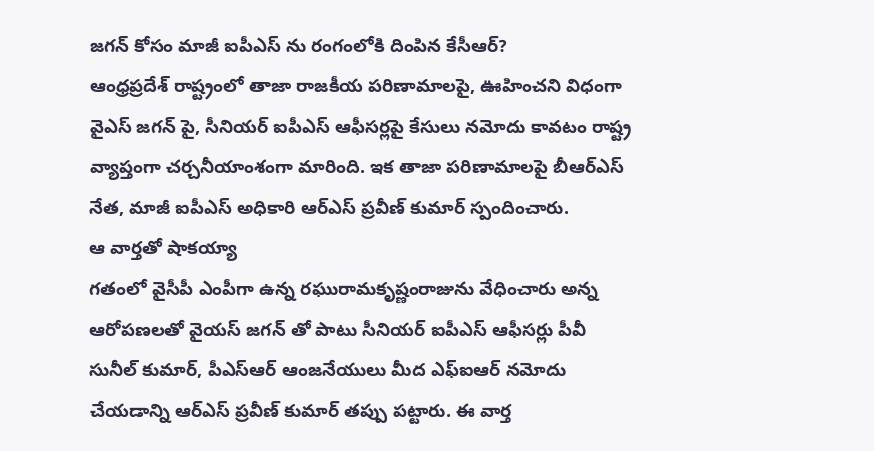జగన్ కోసం మాజీ ఐపీఎస్ ను రంగంలోకి దింపిన కేసీఆర్?
ఆంధ్రప్రదేశ్ రాష్ట్రంలో తాజా రాజకీయ పరిణామాలపై, ఊహించని విధంగా వైఎస్ జగన్ పై, సీనియర్ ఐపీఎస్ ఆఫీసర్లపై కేసులు నమోదు కావటం రాష్ట్ర వ్యాప్తంగా చర్చనీయాంశంగా మారింది. ఇక తాజా పరిణామాలపై బీఆర్ఎస్ నేత, మాజీ ఐపీఎస్ అధికారి ఆర్ఎస్ ప్రవీణ్ కుమార్ స్పందించారు.
ఆ వార్తతో షాకయ్యా
గతంలో వైసీపీ ఎంపీగా ఉన్న రఘురామకృష్ణంరాజును వేధించారు అన్న ఆరోపణలతో వైయస్ జగన్ తో పాటు సీనియర్ ఐపీఎస్ ఆఫీసర్లు పీవీ సునీల్ కుమార్, పీఎస్ఆర్ ఆంజనేయులు మీద ఎఫ్ఐఆర్ నమోదు చేయడాన్ని ఆర్ఎస్ ప్రవీణ్ కుమార్ తప్పు పట్టారు. ఈ వార్త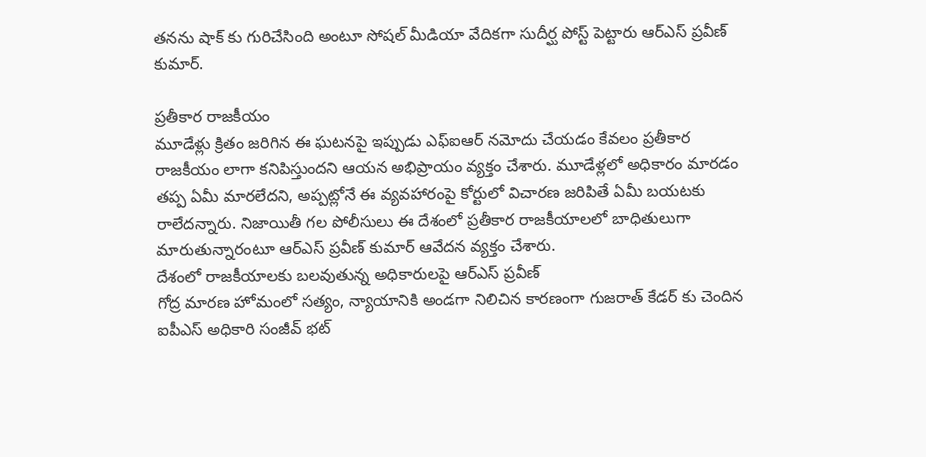తనను షాక్ కు గురిచేసింది అంటూ సోషల్ మీడియా వేదికగా సుదీర్ఘ పోస్ట్ పెట్టారు ఆర్ఎస్ ప్రవీణ్ కుమార్.

ప్రతీకార రాజకీయం
మూడేళ్లు క్రితం జరిగిన ఈ ఘటనపై ఇప్పుడు ఎఫ్ఐఆర్ నమోదు చేయడం కేవలం ప్రతీకార రాజకీయం లాగా కనిపిస్తుందని ఆయన అభిప్రాయం వ్యక్తం చేశారు. మూడేళ్లలో అధికారం మారడం తప్ప ఏమీ మారలేదని, అప్పట్లోనే ఈ వ్యవహారంపై కోర్టులో విచారణ జరిపితే ఏమీ బయటకు రాలేదన్నారు. నిజాయితీ గల పోలీసులు ఈ దేశంలో ప్రతీకార రాజకీయాలలో బాధితులుగా మారుతున్నారంటూ ఆర్ఎస్ ప్రవీణ్ కుమార్ ఆవేదన వ్యక్తం చేశారు.
దేశంలో రాజకీయాలకు బలవుతున్న అధికారులపై ఆర్ఎస్ ప్రవీణ్
గోద్ర మారణ హోమంలో సత్యం, న్యాయానికి అండగా నిలిచిన కారణంగా గుజరాత్ కేడర్ కు చెందిన ఐపీఎస్ అధికారి సంజీవ్ భట్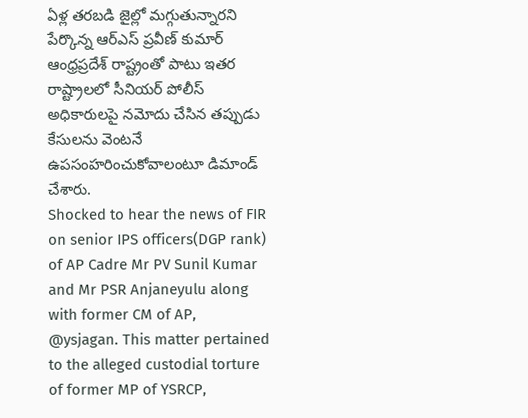ఏళ్ల తరబడి జైల్లో మగ్గుతున్నారని పేర్కొన్న ఆర్ఎస్ ప్రవీణ్ కుమార్ ఆంధ్రప్రదేశ్ రాష్ట్రంతో పాటు ఇతర రాష్ట్రాలలో సీనియర్ పోలీస్ అధికారులపై నమోదు చేసిన తప్పుడు కేసులను వెంటనే ఉపసంహరించుకోవాలంటూ డిమాండ్ చేశారు.
Shocked to hear the news of FIR on senior IPS officers(DGP rank) of AP Cadre Mr PV Sunil Kumar and Mr PSR Anjaneyulu along with former CM of AP, @ysjagan. This matter pertained to the alleged custodial torture of former MP of YSRCP,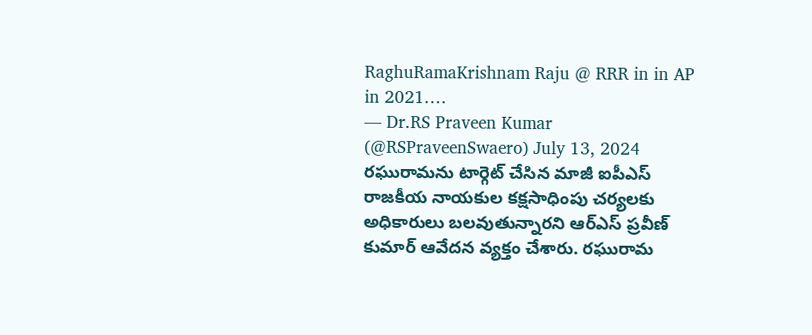RaghuRamaKrishnam Raju @ RRR in in AP in 2021.…
— Dr.RS Praveen Kumar (@RSPraveenSwaero) July 13, 2024
రఘురామను టార్గెట్ చేసిన మాజీ ఐపీఎస్
రాజకీయ నాయకుల కక్షసాధింపు చర్యలకు అధికారులు బలవుతున్నారని ఆర్ఎస్ ప్రవీణ్ కుమార్ ఆవేదన వ్యక్తం చేశారు. రఘురామ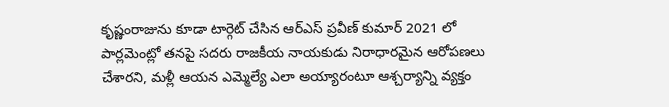కృష్ణంరాజును కూడా టార్గెట్ చేసిన ఆర్ఎస్ ప్రవీణ్ కుమార్ 2021 లో పార్లమెంట్లో తనపై సదరు రాజకీయ నాయకుడు నిరాధారమైన ఆరోపణలు చేశారని, మళ్లీ ఆయన ఎమ్మెల్యే ఎలా అయ్యారంటూ ఆశ్చర్యాన్ని వ్యక్తం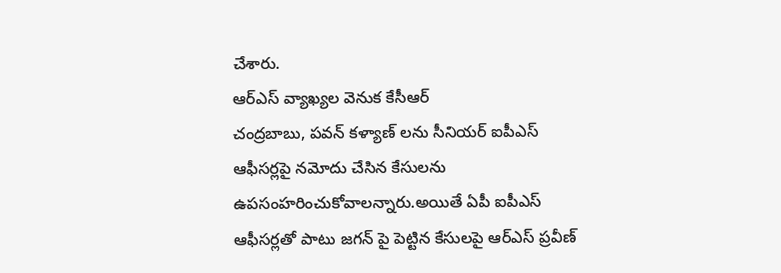చేశారు.
ఆర్ఎస్ వ్యాఖ్యల వెనుక కేసీఆర్
చంద్రబాబు, పవన్ కళ్యాణ్ లను సీనియర్ ఐపీఎస్ ఆఫీసర్లపై నమోదు చేసిన కేసులను ఉపసంహరించుకోవాలన్నారు.అయితే ఏపీ ఐపీఎస్ ఆఫీసర్లతో పాటు జగన్ పై పెట్టిన కేసులపై ఆర్ఎస్ ప్రవీణ్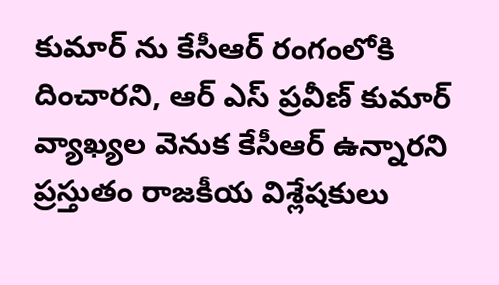కుమార్ ను కేసీఆర్ రంగంలోకి దించారని, ఆర్ ఎస్ ప్రవీణ్ కుమార్ వ్యాఖ్యల వెనుక కేసీఆర్ ఉన్నారని ప్రస్తుతం రాజకీయ విశ్లేషకులు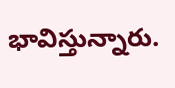భావిస్తున్నారు.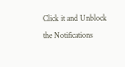Click it and Unblock the Notifications